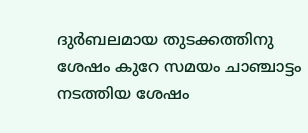ദുർബലമായ തുടക്കത്തിനു ശേഷം കുറേ സമയം ചാഞ്ചാട്ടം നടത്തിയ ശേഷം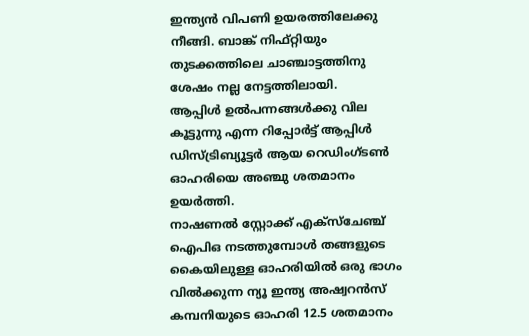ഇന്ത്യൻ വിപണി ഉയരത്തിലേക്കു നീങ്ങി. ബാങ്ക് നിഫ്റ്റിയും തുടക്കത്തിലെ ചാഞ്ചാട്ടത്തിനു ശേഷം നല്ല നേട്ടത്തിലായി.
ആപ്പിൾ ഉൽപന്നങ്ങൾക്കു വില കൂട്ടുന്നു എന്ന റിപ്പോർട്ട് ആപ്പിൾ ഡിസ്ട്രിബ്യൂട്ടർ ആയ റെഡിംഗ്ടൺ ഓഹരിയെ അഞ്ചു ശതമാനം ഉയർത്തി.
നാഷണൽ സ്റ്റോക്ക് എക്സ്ചേഞ്ച് ഐപിഒ നടത്തുമ്പോൾ തങ്ങളുടെ കൈയിലുള്ള ഓഹരിയിൽ ഒരു ഭാഗം വിൽക്കുന്ന ന്യൂ ഇന്ത്യ അഷ്വറൻസ് കമ്പനിയുടെ ഓഹരി 12.5 ശതമാനം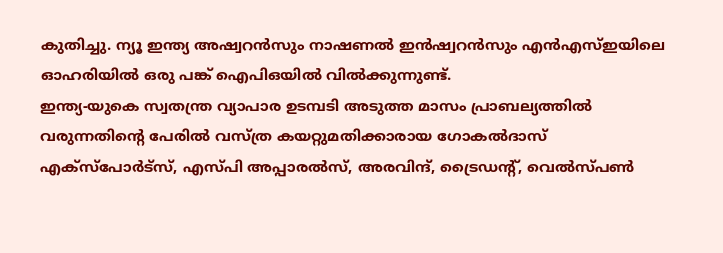കുതിച്ചു. ന്യൂ ഇന്ത്യ അഷ്വറൻസും നാഷണൽ ഇൻഷ്വറൻസും എൻഎസ്ഇയിലെ ഓഹരിയിൽ ഒരു പങ്ക് ഐപിഒയിൽ വിൽക്കുന്നുണ്ട്.
ഇന്ത്യ-യുകെ സ്വതന്ത്ര വ്യാപാര ഉടമ്പടി അടുത്ത മാസം പ്രാബല്യത്തിൽ വരുന്നതിൻ്റെ പേരിൽ വസ്ത്ര കയറ്റുമതിക്കാരായ ഗോകൽദാസ് എക്സ്പോർട്സ്, എസ്പി അപ്പാരൽസ്, അരവിന്ദ്, ട്രൈഡൻ്റ്, വെൽസ്പൺ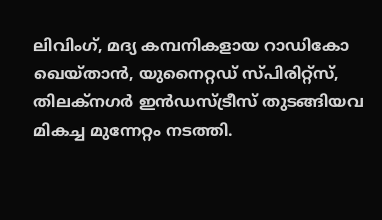ലിവിംഗ്, മദ്യ കമ്പനികളായ റാഡികോ ഖെയ്താൻ, യുനൈറ്റഡ് സ്പിരിറ്റ്സ്, തിലക്നഗർ ഇൻഡസ്ട്രീസ് തുടങ്ങിയവ മികച്ച മുന്നേറ്റം നടത്തി.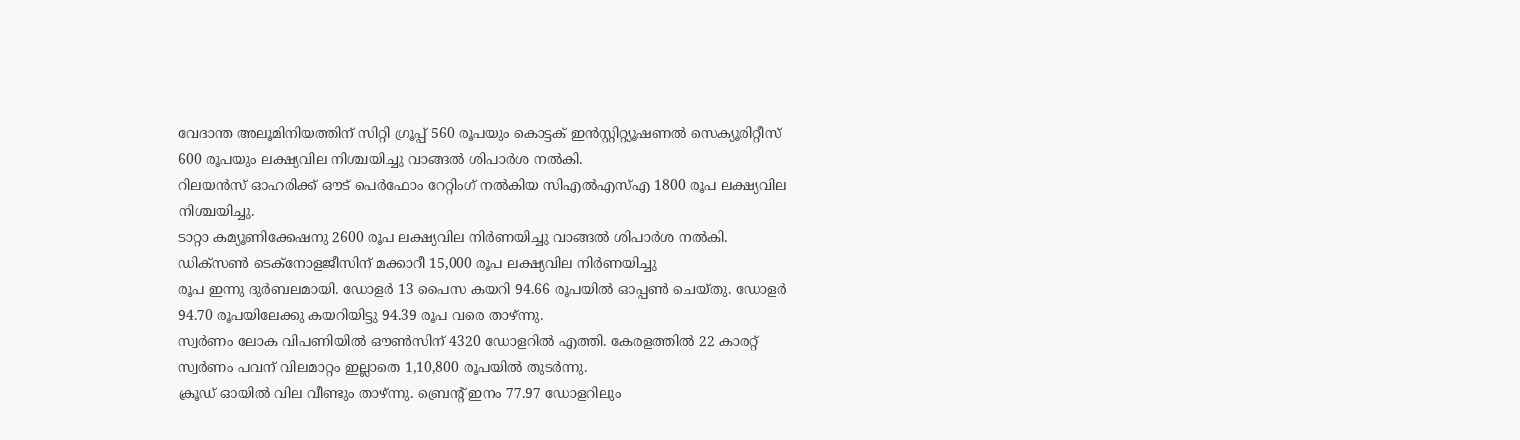വേദാന്ത അലൂമിനിയത്തിന് സിറ്റി ഗ്രൂപ്പ് 560 രൂപയും കൊട്ടക് ഇൻസ്റ്റിറ്റ്യൂഷണൽ സെക്യൂരിറ്റീസ് 600 രൂപയും ലക്ഷ്യവില നിശ്ചയിച്ചു വാങ്ങൽ ശിപാർശ നൽകി.
റിലയൻസ് ഓഹരിക്ക് ഔട് പെർഫോം റേറ്റിംഗ് നൽകിയ സിഎൽഎസ്എ 1800 രൂപ ലക്ഷ്യവില നിശ്ചയിച്ചു.
ടാറ്റാ കമ്യൂണിക്കേഷനു 2600 രൂപ ലക്ഷ്യവില നിർണയിച്ചു വാങ്ങൽ ശിപാർശ നൽകി.
ഡിക്സൺ ടെക്നോളജീസിന് മക്കാറീ 15,000 രൂപ ലക്ഷ്യവില നിർണയിച്ചു
രൂപ ഇന്നു ദുർബലമായി. ഡോളർ 13 പൈസ കയറി 94.66 രൂപയിൽ ഓപ്പൺ ചെയ്തു. ഡോളർ 94.70 രൂപയിലേക്കു കയറിയിട്ടു 94.39 രൂപ വരെ താഴ്ന്നു.
സ്വർണം ലോക വിപണിയിൽ ഔൺസിന് 4320 ഡോളറിൽ എത്തി. കേരളത്തിൽ 22 കാരറ്റ് സ്വർണം പവന് വിലമാറ്റം ഇല്ലാതെ 1,10,800 രൂപയിൽ തുടർന്നു.
ക്രൂഡ് ഓയിൽ വില വീണ്ടും താഴ്ന്നു. ബ്രെൻ്റ് ഇനം 77.97 ഡോളറിലും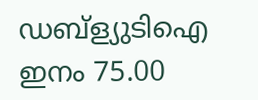ഡബ്ള്യുടിഐ ഇനം 75.00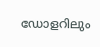ഡോളറിലും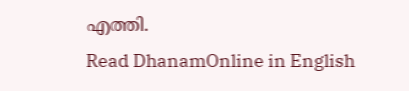എത്തി.
Read DhanamOnline in English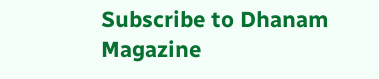Subscribe to Dhanam Magazine